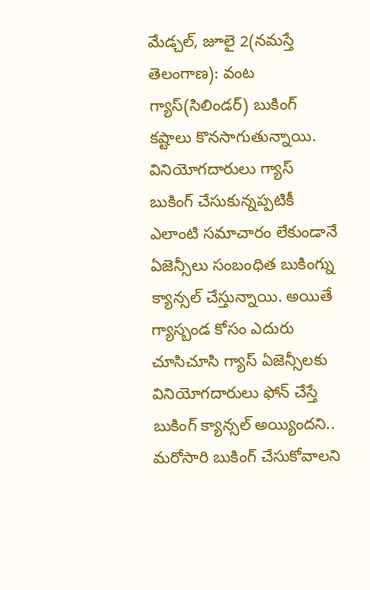మేడ్చల్, జూలై 2(నమస్తే తెలంగాణ): వంట గ్యాస్(సిలిండర్) బుకింగ్ కష్టాలు కొనసాగుతున్నాయి. వినియోగదారులు గ్యాస్ బుకింగ్ చేసుకున్నప్పటికీ ఎలాంటి సమాచారం లేకుండానే ఏజెన్సీలు సంబంధిత బుకింగ్ను క్యాన్సల్ చేస్తున్నాయి. అయితే గ్యాస్బండ కోసం ఎదురు చూసిచూసి గ్యాస్ ఏజెన్సీలకు వినియోగదారులు ఫోన్ చేస్తే బుకింగ్ క్యాన్సల్ అయ్యిందని.. మరోసారి బుకింగ్ చేసుకోవాలని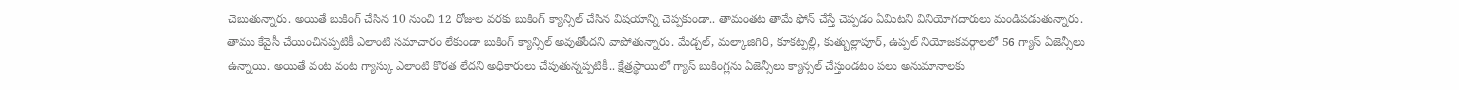చెబుతున్నారు. అయితే బుకింగ్ చేసిన 10 నుంచి 12 రోజుల వరకు బుకింగ్ క్యాన్సిల్ చేసిన విషయాన్ని చెప్పకుండా.. తామంతట తామే ఫోన్ చేస్తే చెప్పడం ఏమిటని వినియోగదారులు మండిపడుతున్నారు.
తాము కేవైసీ చేయించినప్పటికీ ఎలాంటి సమాచారం లేకుండా బుకింగ్ క్యాన్సిల్ అవుతోందని వాపోతున్నారు. మేడ్చల్, మల్కాజిగిరి, కూకట్పల్లి, కుత్బుల్లాపూర్, ఉప్పల్ నియోజకవర్గాలలో 56 గ్యాస్ ఏజెన్సీలు ఉన్నాయి. అయితే వంట వంట గ్యాస్కు ఎలాంటి కొరత లేదని అధికారులు చేపుతున్నప్పటికీ.. క్షేత్రస్థాయిలో గ్యాస్ బుకింగ్లను ఏజెన్సీలు క్యాన్సల్ చేస్తుండటం పలు అనుమానాలకు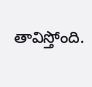తావిస్తోంది.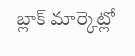బ్లాక్ మార్కెట్లో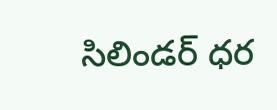సిలిండర్ ధర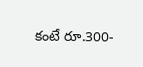కంటే రూ.300-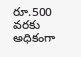రూ.500 వరకు అధికంగా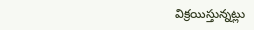విక్రయిస్తున్నట్లు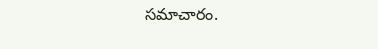సమాచారం.